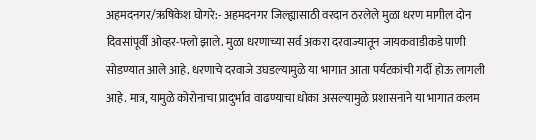अहमदनगर/ऋषिकेश घोगरे:- अहमदनगर जिल्ह्यासाठी वरदान ठरलेले मुळा धरण मागील दोन दिवसांपूर्वी ओव्हर-फ्लो झाले. मुळा धरणाच्या सर्व अकरा दरवाज्यातून जायकवाडीकडे पाणी सोडण्यात आले आहे. धरणाचे दरवाजे उघडल्यामुळे या भागात आता पर्यटकांची गर्दी होऊ लागली आहे. मात्र, यामुळे कोरोनाचा प्रादुर्भाव वाढण्याचा धोका असल्यामुळे प्रशासनाने या भागात कलम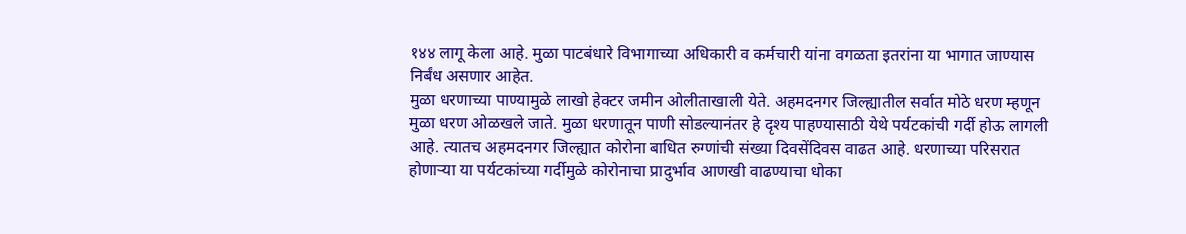१४४ लागू केला आहे. मुळा पाटबंधारे विभागाच्या अधिकारी व कर्मचारी यांना वगळता इतरांना या भागात जाण्यास निर्बंध असणार आहेत.
मुळा धरणाच्या पाण्यामुळे लाखो हेक्टर जमीन ओलीताखाली येते. अहमदनगर जिल्ह्यातील सर्वात मोठे धरण म्हणून मुळा धरण ओळखले जाते. मुळा धरणातून पाणी सोडल्यानंतर हे दृश्य पाहण्यासाठी येथे पर्यटकांची गर्दी होऊ लागली आहे. त्यातच अहमदनगर जिल्ह्यात कोरोना बाधित रुग्णांची संख्या दिवसेंदिवस वाढत आहे. धरणाच्या परिसरात होणाऱ्या या पर्यटकांच्या गर्दीमुळे कोरोनाचा प्रादुर्भाव आणखी वाढण्याचा धोका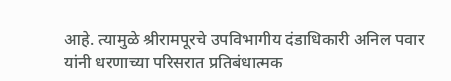आहे. त्यामुळे श्रीरामपूरचे उपविभागीय दंडाधिकारी अनिल पवार यांनी धरणाच्या परिसरात प्रतिबंधात्मक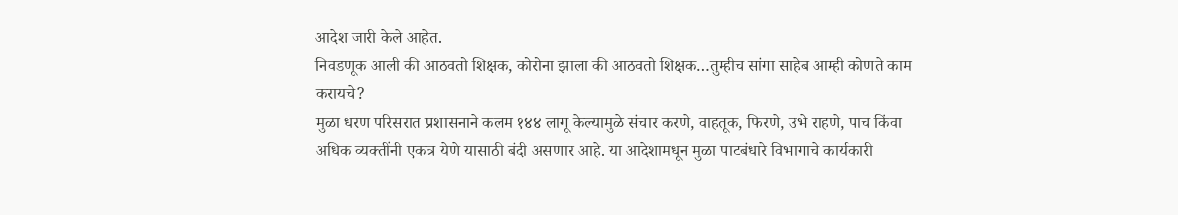आदेश जारी केले आहेत.
निवडणूक आली की आठवतो शिक्षक, कोरोना झाला की आठवतो शिक्षक…तुम्हीच सांगा साहेब आम्ही कोणते काम करायचे?
मुळा धरण परिसरात प्रशासनाने कलम १४४ लागू केल्यामुळे संचार करणे, वाहतूक, फिरणे, उभे राहणे, पाच किंवा अधिक व्यक्तींनी एकत्र येणे यासाठी बंदी असणार आहे. या आदेशामधून मुळा पाटबंधारे विभागाचे कार्यकारी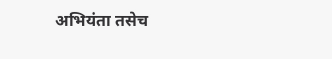अभियंता तसेच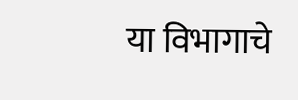या विभागाचे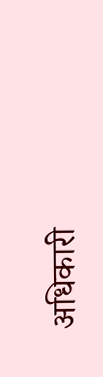अधिकारी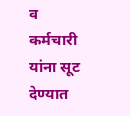व कर्मचारी यांना सूट देण्यात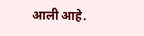आली आहे.